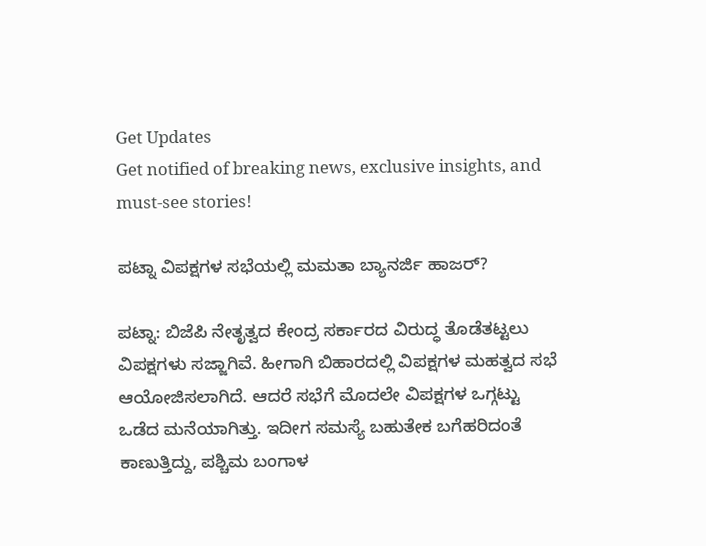Get Updates
Get notified of breaking news, exclusive insights, and must-see stories!

ಪಟ್ನಾ ವಿಪಕ್ಷಗಳ ಸಭೆಯಲ್ಲಿ ಮಮತಾ ಬ್ಯಾನರ್ಜಿ ಹಾಜರ್?

ಪಟ್ನಾ: ಬಿಜೆಪಿ ನೇತೃತ್ವದ ಕೇಂದ್ರ ಸರ್ಕಾರದ ವಿರುದ್ಧ ತೊಡೆತಟ್ಟಲು ವಿಪಕ್ಷಗಳು ಸಜ್ಜಾಗಿವೆ. ಹೀಗಾಗಿ ಬಿಹಾರದಲ್ಲಿ ವಿಪಕ್ಷಗಳ ಮಹತ್ವದ ಸಭೆ ಆಯೋಜಿಸಲಾಗಿದೆ. ಆದರೆ ಸಭೆಗೆ ಮೊದಲೇ ವಿಪಕ್ಷಗಳ ಒಗ್ಗಟ್ಟು ಒಡೆದ ಮನೆಯಾಗಿತ್ತು. ಇದೀಗ ಸಮಸ್ಯೆ ಬಹುತೇಕ ಬಗೆಹರಿದಂತೆ ಕಾಣುತ್ತಿದ್ದು, ಪಶ್ಚಿಮ ಬಂಗಾಳ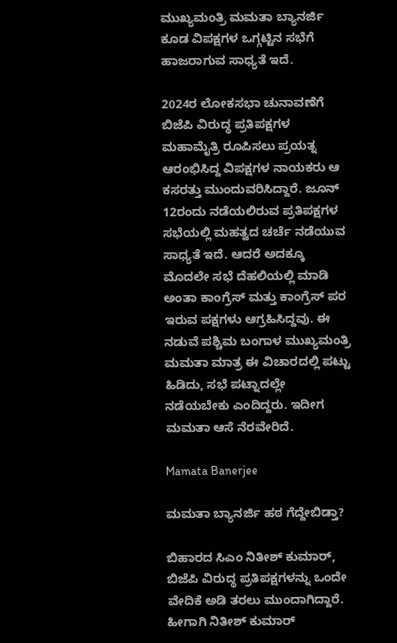ಮುಖ್ಯಮಂತ್ರಿ ಮಮತಾ ಬ್ಯಾನರ್ಜಿ ಕೂಡ ವಿಪಕ್ಷಗಳ ಒಗ್ಗಟ್ಟಿನ ಸಭೆಗೆ ಹಾಜರಾಗುವ ಸಾಧ್ಯತೆ ಇದೆ.

2024ರ ಲೋಕಸಭಾ ಚುನಾವಣೆಗೆ ಬಿಜೆಪಿ ವಿರುದ್ಧ ಪ್ರತಿಪಕ್ಷಗಳ ಮಹಾಮೈತ್ರಿ ರೂಪಿಸಲು ಪ್ರಯತ್ನ ಆರಂಭಿಸಿದ್ದ ವಿಪಕ್ಷಗಳ ನಾಯಕರು ಆ ಕಸರತ್ತು ಮುಂದುವರಿಸಿದ್ದಾರೆ. ಜೂನ್‌ 12ರಂದು ನಡೆಯಲಿರುವ ಪ್ರತಿಪಕ್ಷಗಳ ಸಭೆಯಲ್ಲಿ ಮಹತ್ವದ ಚರ್ಚೆ ನಡೆಯುವ ಸಾಧ್ಯತೆ ಇದೆ. ಆದರೆ ಅದಕ್ಕೂ ಮೊದಲೇ ಸಭೆ ದೆಹಲಿಯಲ್ಲಿ ಮಾಡಿ ಅಂತಾ ಕಾಂಗ್ರೆಸ್ ಮತ್ತು ಕಾಂಗ್ರೆಸ್ ಪರ ಇರುವ ಪಕ್ಷಗಳು ಆಗ್ರಹಿಸಿದ್ದವು. ಈ ನಡುವೆ ಪಶ್ಚಿಮ ಬಂಗಾಳ ಮುಖ್ಯಮಂತ್ರಿ ಮಮತಾ ಮಾತ್ರ ಈ ವಿಚಾರದಲ್ಲಿ ಪಟ್ಟು ಹಿಡಿದು, ಸಭೆ ಪಟ್ನಾದಲ್ಲೇ ನಡೆಯಬೇಕು ಎಂದಿದ್ದರು. ಇದೀಗ ಮಮತಾ ಆಸೆ ನೆರವೇರಿದೆ.

Mamata Banerjee

ಮಮತಾ ಬ್ಯಾನರ್ಜಿ ಹಠ ಗೆದ್ದೇಬಿಡ್ತಾ?

ಬಿಹಾರದ ಸಿಎಂ ನಿತೀಶ್‌ ಕುಮಾರ್‌, ಬಿಜೆಪಿ ವಿರುದ್ಧ ಪ್ರತಿಪಕ್ಷಗಳನ್ನು ಒಂದೇ ವೇದಿಕೆ ಅಡಿ ತರಲು ಮುಂದಾಗಿದ್ದಾರೆ. ಹೀಗಾಗಿ ನಿತೀಶ್ ಕುಮಾರ್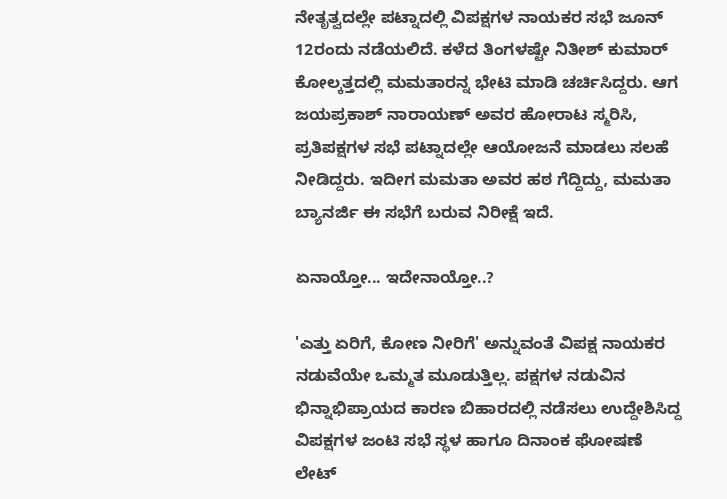ನೇತೃತ್ವದಲ್ಲೇ ಪಟ್ನಾದಲ್ಲಿ ವಿಪಕ್ಷಗಳ ನಾಯಕರ ಸಭೆ ಜೂನ್ 12ರಂದು ನಡೆಯಲಿದೆ. ಕಳೆದ ತಿಂಗಳಷ್ಟೇ ನಿತೀಶ್‌ ಕುಮಾರ್‌ ಕೋಲ್ಕತ್ತದಲ್ಲಿ ಮಮತಾರನ್ನ ಭೇಟಿ ಮಾಡಿ ಚರ್ಚಿಸಿದ್ದರು. ಆಗ ಜಯಪ್ರಕಾಶ್‌ ನಾರಾಯಣ್ ಅವರ ಹೋರಾಟ ಸ್ಮರಿಸಿ, ಪ್ರತಿಪಕ್ಷಗಳ ಸಭೆ ಪಟ್ನಾದಲ್ಲೇ ಆಯೋಜನೆ ಮಾಡಲು ಸಲಹೆ ನೀಡಿದ್ದರು. ಇದೀಗ ಮಮತಾ ಅವರ ಹಠ ಗೆದ್ದಿದ್ದು, ಮಮತಾ ಬ್ಯಾನರ್ಜಿ ಈ ಸಭೆಗೆ ಬರುವ ನಿರೀಕ್ಷೆ ಇದೆ.

ಏನಾಯ್ತೋ... ಇದೇನಾಯ್ತೋ..?

'ಎತ್ತು ಏರಿಗೆ, ಕೋಣ ನೀರಿಗೆ' ಅನ್ನುವಂತೆ ವಿಪಕ್ಷ ನಾಯಕರ ನಡುವೆಯೇ ಒಮ್ಮತ ಮೂಡುತ್ತಿಲ್ಲ. ಪಕ್ಷಗಳ ನಡುವಿನ ಭಿನ್ನಾಭಿಪ್ರಾಯದ ಕಾರಣ ಬಿಹಾರದಲ್ಲಿ ನಡೆಸಲು ಉದ್ದೇಶಿಸಿದ್ದ ವಿಪಕ್ಷಗಳ ಜಂಟಿ ಸಭೆ ಸ್ಥಳ ಹಾಗೂ ದಿನಾಂಕ ಘೋಷಣೆ ಲೇಟ್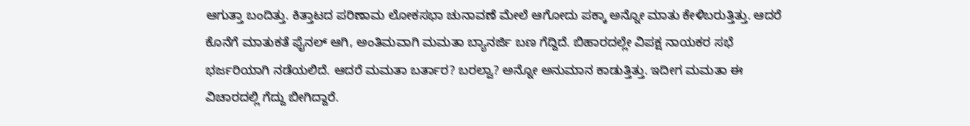ಆಗುತ್ತಾ ಬಂದಿತ್ತು. ಕಿತ್ತಾಟದ ಪರಿಣಾಮ ಲೋಕಸಭಾ ಚುನಾವಣೆ ಮೇಲೆ ಆಗೋದು ಪಕ್ಕಾ ಅನ್ನೋ ಮಾತು ಕೇಳಿಬರುತ್ತಿತ್ತು. ಆದರೆ ಕೊನೆಗೆ ಮಾತುಕತೆ ಫೈನಲ್ ಆಗಿ, ಅಂತಿಮವಾಗಿ ಮಮತಾ ಬ್ಯಾನರ್ಜಿ ಬಣ ಗೆದ್ದಿದೆ. ಬಿಹಾರದಲ್ಲೇ ವಿಪಕ್ಷ ನಾಯಕರ ಸಭೆ ಭರ್ಜರಿಯಾಗಿ ನಡೆಯಲಿದೆ. ಆದರೆ ಮಮತಾ ಬರ್ತಾರ? ಬರಲ್ವಾ? ಅನ್ನೋ ಅನುಮಾನ ಕಾಡುತ್ತಿತ್ತು. ಇದೀಗ ಮಮತಾ ಈ ವಿಚಾರದಲ್ಲಿ ಗೆದ್ದು ಬೀಗಿದ್ದಾರೆ.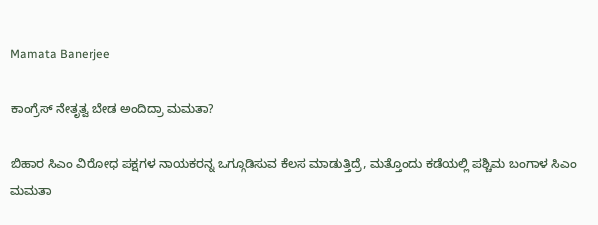Mamata Banerjee

ಕಾಂಗ್ರೆಸ್ ನೇತೃತ್ವ ಬೇಡ ಅಂದಿದ್ರಾ ಮಮತಾ?

ಬಿಹಾರ ಸಿಎಂ ವಿರೋಧ ಪಕ್ಷಗಳ ನಾಯಕರನ್ನ ಒಗ್ಗೂಡಿಸುವ ಕೆಲಸ ಮಾಡುತ್ತಿದ್ರೆ, ಮತ್ತೊಂದು ಕಡೆಯಲ್ಲಿ ಪಶ್ಚಿಮ ಬಂಗಾಳ ಸಿಎಂ ಮಮತಾ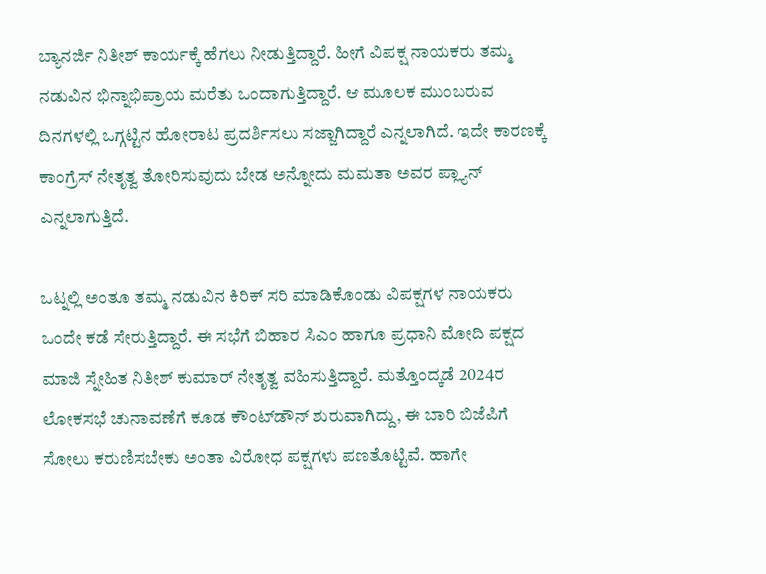ಬ್ಯಾನರ್ಜಿ ನಿತೀಶ್ ಕಾರ್ಯಕ್ಕೆ ಹೆಗಲು ನೀಡುತ್ತಿದ್ದಾರೆ. ಹೀಗೆ ವಿಪಕ್ಷ ನಾಯಕರು ತಮ್ಮ ನಡುವಿನ ಭಿನ್ನಾಭಿಪ್ರಾಯ ಮರೆತು ಒಂದಾಗುತ್ತಿದ್ದಾರೆ. ಆ ಮೂಲಕ ಮುಂಬರುವ ದಿನಗಳಲ್ಲಿ ಒಗ್ಗಟ್ಟಿನ ಹೋರಾಟ ಪ್ರದರ್ಶಿಸಲು ಸಜ್ಜಾಗಿದ್ದಾರೆ ಎನ್ನಲಾಗಿದೆ. ಇದೇ ಕಾರಣಕ್ಕೆ ಕಾಂಗ್ರೆಸ್ ನೇತೃತ್ವ ತೋರಿಸುವುದು ಬೇಡ ಅನ್ನೋದು ಮಮತಾ ಅವರ ಪ್ಲ್ಯಾನ್ ಎನ್ನಲಾಗುತ್ತಿದೆ.

ಒಟ್ನಲ್ಲಿ ಅಂತೂ ತಮ್ಮ ನಡುವಿನ ಕಿರಿಕ್ ಸರಿ ಮಾಡಿಕೊಂಡು ವಿಪಕ್ಷಗಳ ನಾಯಕರು ಒಂದೇ ಕಡೆ ಸೇರುತ್ತಿದ್ದಾರೆ. ಈ ಸಭೆಗೆ ಬಿಹಾರ ಸಿಎಂ ಹಾಗೂ ಪ್ರಧಾನಿ ಮೋದಿ ಪಕ್ಷದ ಮಾಜಿ ಸ್ನೇಹಿತ ನಿತೀಶ್ ಕುಮಾರ್ ನೇತೃತ್ವ ವಹಿಸುತ್ತಿದ್ದಾರೆ. ಮತ್ತೊಂದ್ಕಡೆ 2024ರ ಲೋಕಸಭೆ ಚುನಾವಣೆಗೆ ಕೂಡ ಕೌಂಟ್‌ಡೌನ್ ಶುರುವಾಗಿದ್ದು, ಈ ಬಾರಿ ಬಿಜೆಪಿಗೆ ಸೋಲು ಕರುಣಿಸಬೇಕು ಅಂತಾ ವಿರೋಧ ಪಕ್ಷಗಳು ಪಣತೊಟ್ಟಿವೆ. ಹಾಗೇ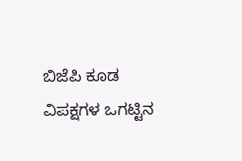ಬಿಜೆಪಿ ಕೂಡ ವಿಪಕ್ಷಗಳ ಒಗಟ್ಟಿನ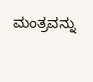ಮಂತ್ರವನ್ನು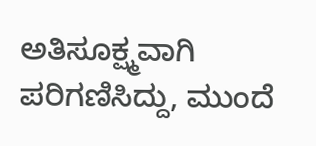ಅತಿಸೂಕ್ಷ್ಮವಾಗಿ ಪರಿಗಣಿಸಿದ್ದು, ಮುಂದೆ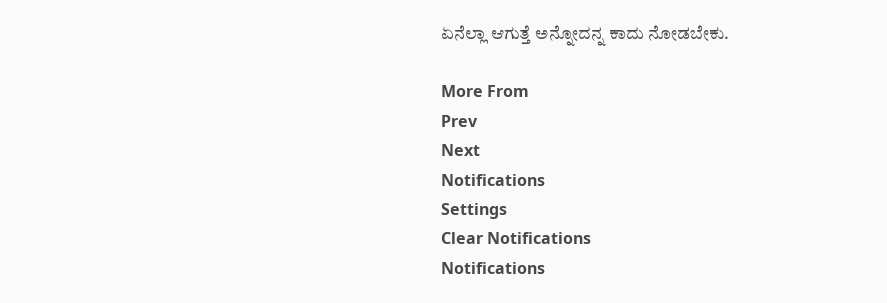ಏನೆಲ್ಲಾ ಆಗುತ್ತೆ ಅನ್ನೋದನ್ನ ಕಾದು ನೋಡಬೇಕು.

More From
Prev
Next
Notifications
Settings
Clear Notifications
Notifications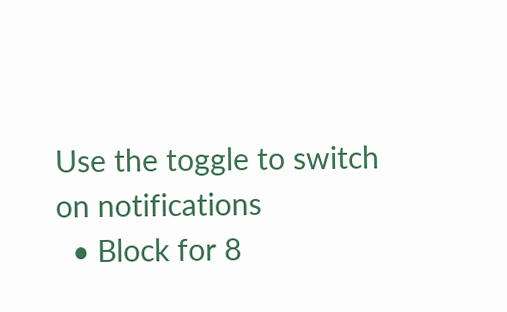Use the toggle to switch on notifications
  • Block for 8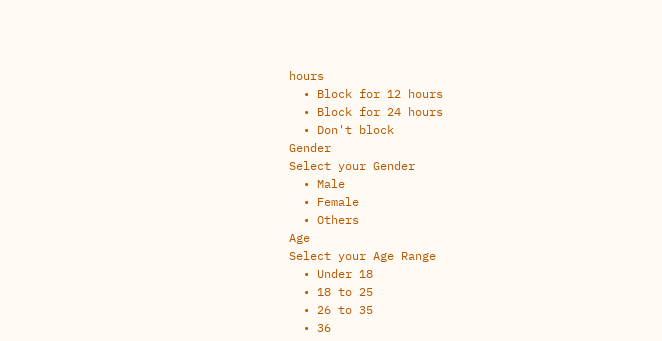hours
  • Block for 12 hours
  • Block for 24 hours
  • Don't block
Gender
Select your Gender
  • Male
  • Female
  • Others
Age
Select your Age Range
  • Under 18
  • 18 to 25
  • 26 to 35
  • 36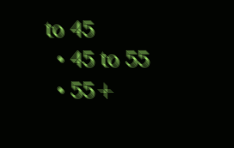to 45
  • 45 to 55
  • 55+